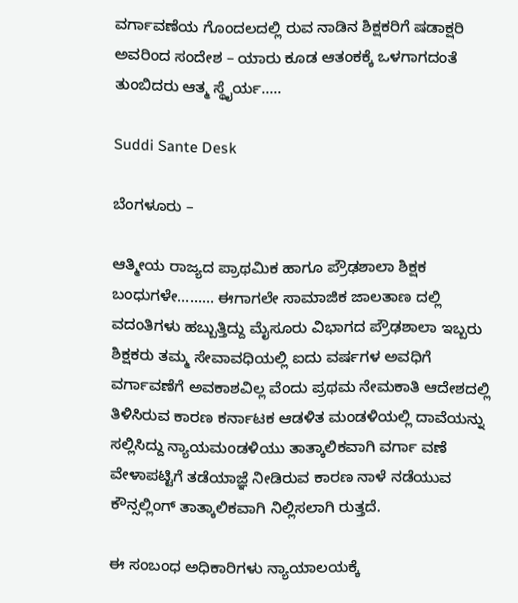ವರ್ಗಾವಣೆಯ ಗೊಂದಲದಲ್ಲಿ ರುವ ನಾಡಿನ ಶಿಕ್ಷಕರಿಗೆ ಷಡಾಕ್ಷರಿ ಅವರಿಂದ ಸಂದೇಶ – ಯಾರು ಕೂಡ ಆತಂಕಕ್ಕೆ ಒಳಗಾಗದಂತೆ ತುಂಬಿದರು ಆತ್ಮ ಸ್ಥೈರ್ಯ…..

Suddi Sante Desk

ಬೆಂಗಳೂರು –

ಆತ್ಮೀಯ ರಾಜ್ಯದ ಪ್ರಾಥಮಿಕ ಹಾಗೂ ಪ್ರೌಢಶಾಲಾ ಶಿಕ್ಷಕ ಬಂಧುಗಳೇ……… ಈಗಾಗಲೇ ಸಾಮಾಜಿಕ ಜಾಲತಾಣ ದಲ್ಲಿ ವದಂತಿಗಳು ಹಬ್ಬುತ್ತಿದ್ದು ಮೈಸೂರು ವಿಭಾಗದ ಪ್ರೌಢಶಾಲಾ ಇಬ್ಬರು ಶಿಕ್ಷಕರು ತಮ್ಮ ಸೇವಾವಧಿಯಲ್ಲಿ ಐದು ವರ್ಷಗಳ ಅವಧಿಗೆ ವರ್ಗಾವಣೆಗೆ ಅವಕಾಶವಿಲ್ಲ ವೆಂದು ಪ್ರಥಮ ನೇಮಕಾತಿ ಆದೇಶದಲ್ಲಿ ತಿಳಿಸಿರುವ ಕಾರಣ ಕರ್ನಾಟಕ ಆಡಳಿತ ಮಂಡಳಿಯಲ್ಲಿ ದಾವೆಯನ್ನು ಸಲ್ಲಿಸಿದ್ದು ನ್ಯಾಯಮಂಡಳಿಯು ತಾತ್ಕಾಲಿಕವಾಗಿ ವರ್ಗಾ ವಣೆ ವೇಳಾಪಟ್ಟಿಗೆ ತಡೆಯಾಜ್ಞೆ ನೀಡಿರುವ ಕಾರಣ ನಾಳೆ ನಡೆಯುವ ಕೌನ್ಸಲ್ಲಿಂಗ್ ತಾತ್ಕಾಲಿಕವಾಗಿ ನಿಲ್ಲಿಸಲಾಗಿ ರುತ್ತದೆ.

ಈ ಸಂಬಂಧ ಅಧಿಕಾರಿಗಳು ನ್ಯಾಯಾಲಯಕ್ಕೆ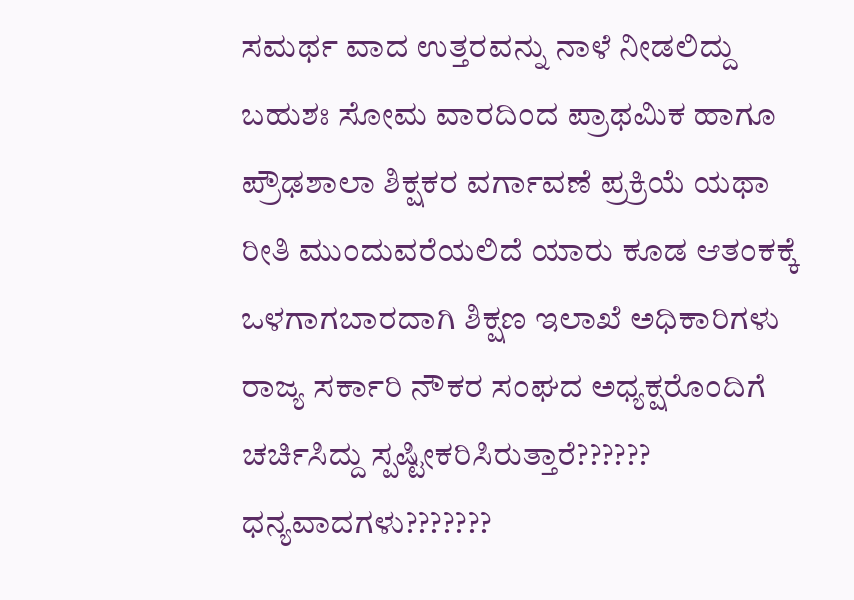ಸಮರ್ಥ ವಾದ ಉತ್ತರವನ್ನು ನಾಳೆ ನೀಡಲಿದ್ದು ಬಹುಶಃ ಸೋಮ ವಾರದಿಂದ ಪ್ರಾಥಮಿಕ ಹಾಗೂ ಪ್ರೌಢಶಾಲಾ ಶಿಕ್ಷಕರ ವರ್ಗಾವಣೆ ಪ್ರಕ್ರಿಯೆ ಯಥಾ ರೀತಿ ಮುಂದುವರೆಯಲಿದೆ ಯಾರು ಕೂಡ ಆತಂಕಕ್ಕೆ ಒಳಗಾಗಬಾರದಾಗಿ ಶಿಕ್ಷಣ ಇಲಾಖೆ ಅಧಿಕಾರಿಗಳು ರಾಜ್ಯ ಸರ್ಕಾರಿ ನೌಕರ ಸಂಘದ ಅಧ್ಯಕ್ಷರೊಂದಿಗೆ ಚರ್ಚಿಸಿದ್ದು ಸ್ಪಷ್ಟೀಕರಿಸಿರುತ್ತಾರೆ?????? ಧನ್ಯವಾದಗಳು???????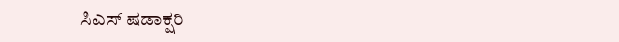ಸಿಎಸ್ ಷಡಾಕ್ಷರಿ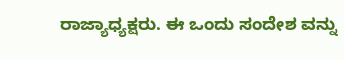ರಾಜ್ಯಾಧ್ಯಕ್ಷರು. ಈ ಒಂದು ಸಂದೇಶ ವನ್ನು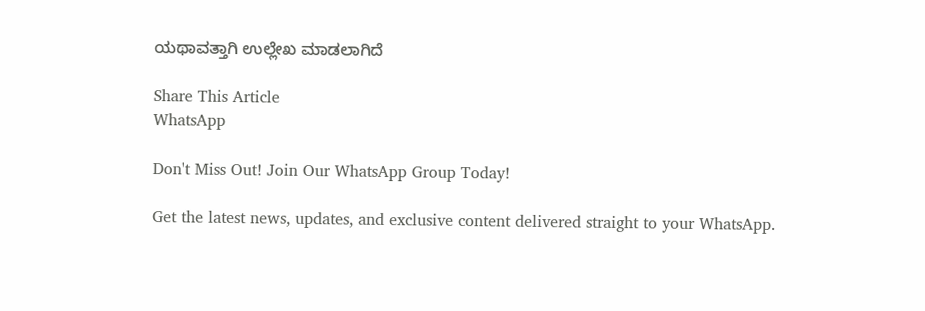ಯಥಾವತ್ತಾಗಿ ಉಲ್ಲೇಖ ಮಾಡಲಾಗಿದೆ

Share This Article
WhatsApp

Don't Miss Out! Join Our WhatsApp Group Today!

Get the latest news, updates, and exclusive content delivered straight to your WhatsApp.